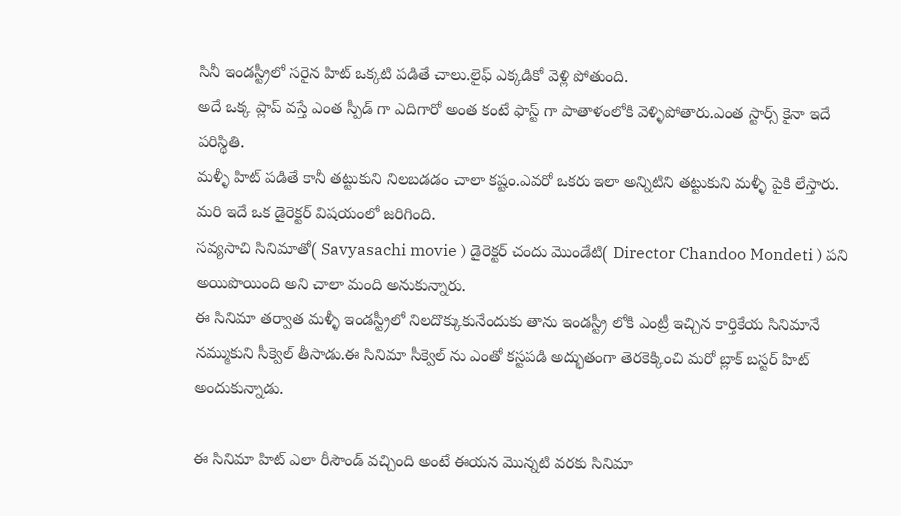సినీ ఇండస్ట్రీలో సరైన హిట్ ఒక్కటి పడితే చాలు.లైఫ్ ఎక్కడికో వెళ్లి పోతుంది.
అదే ఒక్క ప్లాప్ వస్తే ఎంత స్పీడ్ గా ఎదిగారో అంత కంటే ఫాస్ట్ గా పాతాళంలోకి వెళ్ళిపోతారు.ఎంత స్టార్స్ కైనా ఇదే పరిస్థితి.
మళ్ళీ హిట్ పడితే కానీ తట్టుకుని నిలబడడం చాలా కష్టం.ఎవరో ఒకరు ఇలా అన్నిటిని తట్టుకుని మళ్ళీ పైకి లేస్తారు.
మరి ఇదే ఒక డైరెక్టర్ విషయంలో జరిగింది.
సవ్యసాచి సినిమాతో( Savyasachi movie ) డైరెక్టర్ చందు మొండేటి( Director Chandoo Mondeti ) పని అయిపొయింది అని చాలా మంది అనుకున్నారు.
ఈ సినిమా తర్వాత మళ్ళీ ఇండస్ట్రీలో నిలదొక్కుకునేందుకు తాను ఇండస్ట్రీ లోకి ఎంట్రీ ఇచ్చిన కార్తికేయ సినిమానే నమ్ముకుని సీక్వెల్ తీసాడు.ఈ సినిమా సీక్వెల్ ను ఎంతో కస్టపడి అద్భుతంగా తెరకెక్కించి మరో బ్లాక్ బస్టర్ హిట్ అందుకున్నాడు.

ఈ సినిమా హిట్ ఎలా రీసౌండ్ వచ్చింది అంటే ఈయన మొన్నటి వరకు సినిమా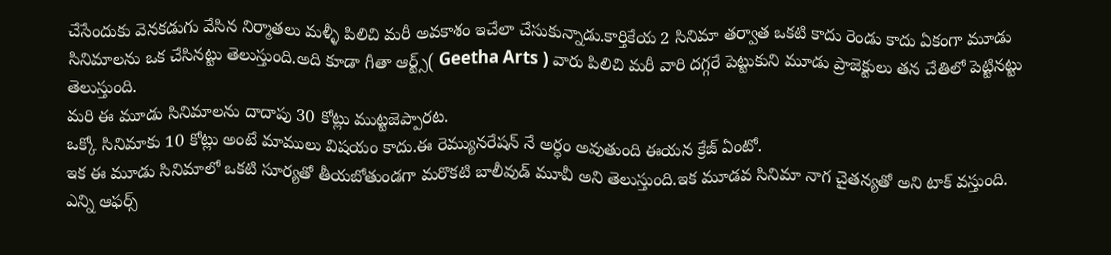చేసేందుకు వెనకడుగు వేసిన నిర్మాతలు మళ్ళీ పిలిచి మరీ అవకాశం ఇచేలా చేసుకున్నాడు.కార్తికేయ 2 సినిమా తర్వాత ఒకటి కాదు రెండు కాదు ఏకంగా మూడు సినిమాలను ఒక చేసినట్టు తెలుస్తుంది.అది కూడా గీతా ఆర్ట్స్( Geetha Arts ) వారు పిలిచి మరీ వారి దగ్గరే పెట్టుకుని మూడు ప్రాజెక్టులు తన చేతిలో పెట్టినట్టు తెలుస్తుంది.
మరి ఈ మూడు సినిమాలను దాదాపు 30 కోట్లు ముట్టజెప్పారట.
ఒక్కో సినిమాకు 10 కోట్లు అంటే మాములు విషయం కాదు.ఈ రెమ్యునరేషన్ నే అర్ధం అవుతుంది ఈయన క్రేజ్ ఏంటో.
ఇక ఈ మూడు సినిమాలో ఒకటి సూర్యతో తీయబోతుండగా మరొకటి బాలీవుడ్ మూవీ అని తెలుస్తుంది.ఇక మూడవ సినిమా నాగ చైతన్యతో అని టాక్ వస్తుంది.
ఎన్ని ఆఫర్స్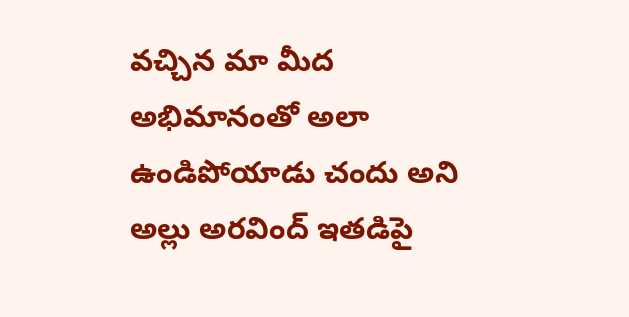వచ్చిన మా మీద అభిమానంతో అలా ఉండిపోయాడు చందు అని అల్లు అరవింద్ ఇతడిపై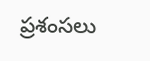ప్రశంసలు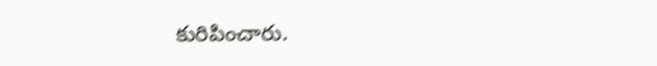కురిపించారు.